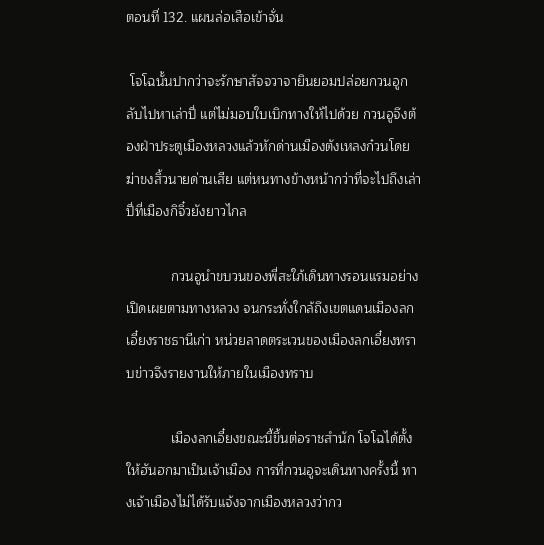ตอนที่ 132. แผนล่อเสือเข้าจั่น

 โจโฉนั้นปากว่าจะรักษาสัจจวาจายินยอมปล่อยกวนอูกลับไปหาเล่าปี่ แต่ไม่มอบใบเบิกทางให้ไปด้วย กวนอูจึงต้องฝ่าประตูเมืองหลวงแล้วหักด่านเมืองตังเหลงก๋วนโดยฆ่าขงสิ้วนายด่านเสีย แต่หนทางข้างหน้ากว่าที่จะไปถึงเล่าปี่ที่เมืองกิจิ๋วยังยาวไกล

            กวนอูนำขบวนของพี่สะใภ้เดินทางรอนแรมอย่างเปิดเผยตามทางหลวง จนกระทั่งใกล้ถึงเขตแดนเมืองลกเอี๋ยงราชธานีเก่า หน่วยลาดตระเวนของเมืองลกเอี๋ยงทราบข่าวจึงรายงานให้ภายในเมืองทราบ

            เมืองลกเอี๋ยงขณะนี้ขึ้นต่อราชสำนัก โจโฉได้ตั้งให้ฮันฮกมาเป็นเจ้าเมือง การที่กวนอูจะเดินทางครั้งนี้ ทางเจ้าเมืองไม่ได้รับแจ้งจากเมืองหลวงว่ากว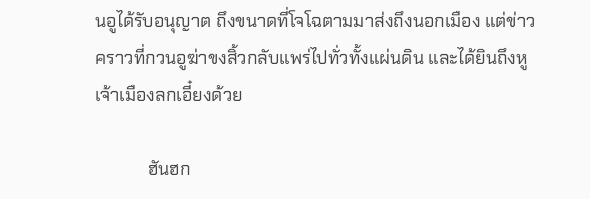นอูได้รับอนุญาต ถึงขนาดที่โจโฉตามมาส่งถึงนอกเมือง แต่ข่าวคราวที่กวนอูฆ่าขงสิ้วกลับแพร่ไปทั่วทั้งแผ่นดิน และได้ยินถึงหูเจ้าเมืองลกเอี๋ยงด้วย

            ฮันฮก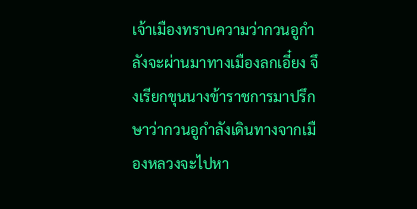เจ้าเมืองทราบความว่ากวนอูกำลังจะผ่านมาทางเมืองลกเอี๋ยง จึงเรียกขุนนางข้าราชการมาปรึกษาว่ากวนอูกำลังเดินทางจากเมืองหลวงจะไปหา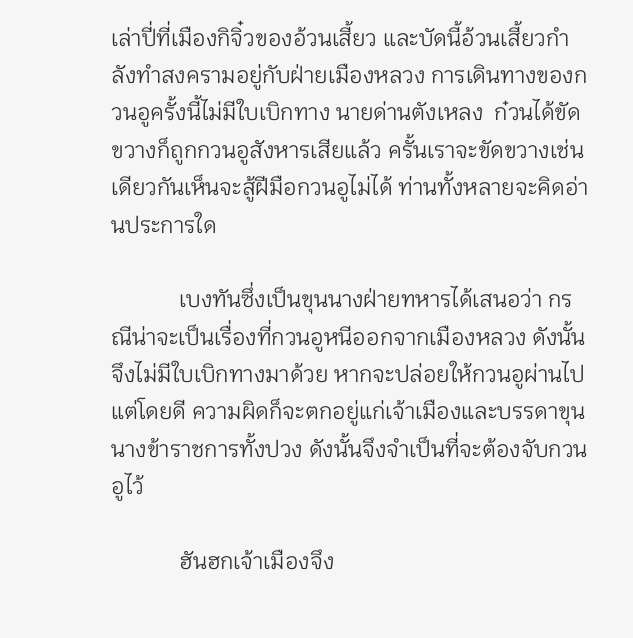เล่าปี่ที่เมืองกิจิ๋วของอ้วนเสี้ยว และบัดนี้อ้วนเสี้ยวกำลังทำสงครามอยู่กับฝ่ายเมืองหลวง การเดินทางของกวนอูครั้งนี้ไม่มีใบเบิกทาง นายด่านตังเหลง  ก๋วนได้ขัดขวางก็ถูกกวนอูสังหารเสียแล้ว ครั้นเราจะขัดขวางเช่นเดียวกันเห็นจะสู้ฝีมือกวนอูไม่ได้ ท่านทั้งหลายจะคิดอ่านประการใด

            เบงทันซึ่งเป็นขุนนางฝ่ายทหารได้เสนอว่า กรณีน่าจะเป็นเรื่องที่กวนอูหนีออกจากเมืองหลวง ดังนั้นจึงไม่มีใบเบิกทางมาด้วย หากจะปล่อยให้กวนอูผ่านไปแต่โดยดี ความผิดก็จะตกอยู่แก่เจ้าเมืองและบรรดาขุนนางข้าราชการทั้งปวง ดังนั้นจึงจำเป็นที่จะต้องจับกวนอูไว้

            ฮันฮกเจ้าเมืองจึง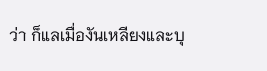ว่า ก็แลเมื่องันเหลียงและบุ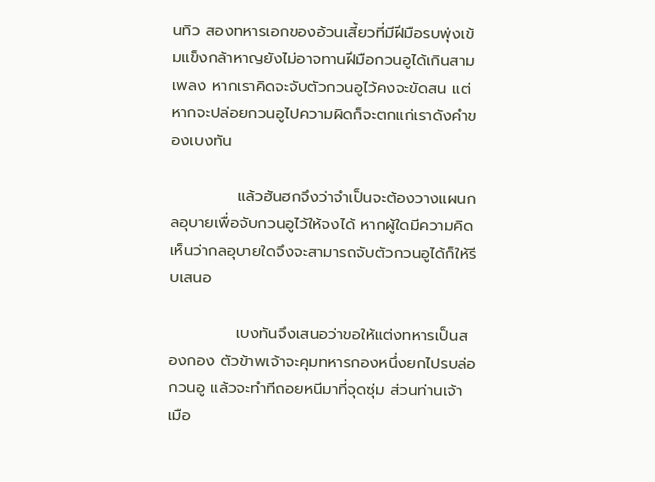นทิว สองทหารเอกของอ้วนเสี้ยวที่มีฝีมือรบพุ่งเข้มแข็งกล้าหาญยังไม่อาจทานฝีมือกวนอูได้เกินสามเพลง หากเราคิดจะจับตัวกวนอูไว้คงจะขัดสน แต่หากจะปล่อยกวนอูไปความผิดก็จะตกแก่เราดังคำของเบงทัน

            แล้วฮันฮกจึงว่าจำเป็นจะต้องวางแผนกลอุบายเพื่อจับกวนอูไว้ให้จงได้ หากผู้ใดมีความคิดเห็นว่ากลอุบายใดจึงจะสามารถจับตัวกวนอูได้ก็ให้รีบเสนอ

            เบงทันจึงเสนอว่าขอให้แต่งทหารเป็นสองกอง ตัวข้าพเจ้าจะคุมทหารกองหนึ่งยกไปรบล่อกวนอู แล้วจะทำทีถอยหนีมาที่จุดซุ่ม ส่วนท่านเจ้าเมือ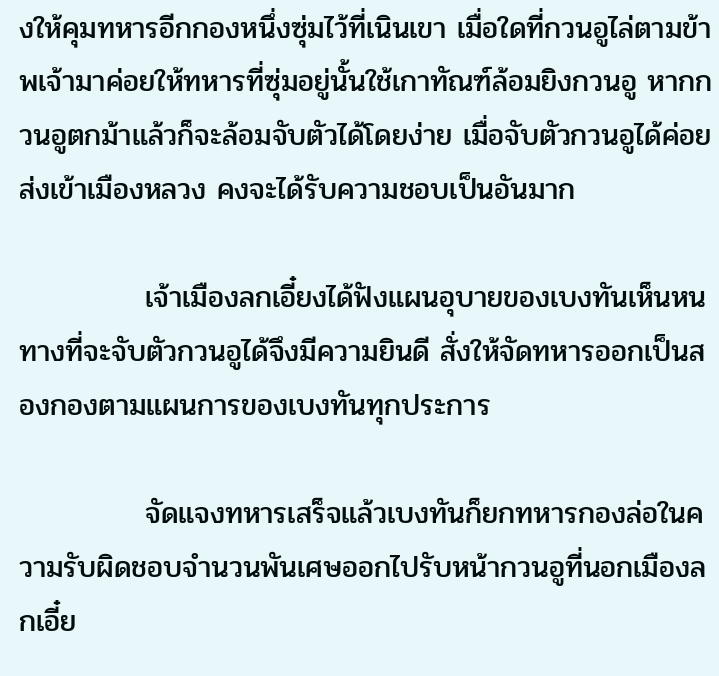งให้คุมทหารอีกกองหนึ่งซุ่มไว้ที่เนินเขา เมื่อใดที่กวนอูไล่ตามข้าพเจ้ามาค่อยให้ทหารที่ซุ่มอยู่นั้นใช้เกาทัณฑ์ล้อมยิงกวนอู หากกวนอูตกม้าแล้วก็จะล้อมจับตัวได้โดยง่าย เมื่อจับตัวกวนอูได้ค่อยส่งเข้าเมืองหลวง คงจะได้รับความชอบเป็นอันมาก

            เจ้าเมืองลกเอี๋ยงได้ฟังแผนอุบายของเบงทันเห็นหนทางที่จะจับตัวกวนอูได้จึงมีความยินดี สั่งให้จัดทหารออกเป็นสองกองตามแผนการของเบงทันทุกประการ

            จัดแจงทหารเสร็จแล้วเบงทันก็ยกทหารกองล่อในความรับผิดชอบจำนวนพันเศษออกไปรับหน้ากวนอูที่นอกเมืองลกเอี๋ย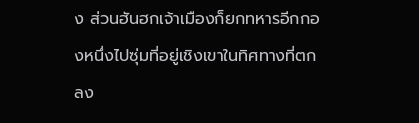ง ส่วนฮันฮกเจ้าเมืองก็ยกทหารอีกกองหนึ่งไปซุ่มที่อยู่เชิงเขาในทิศทางที่ตกลง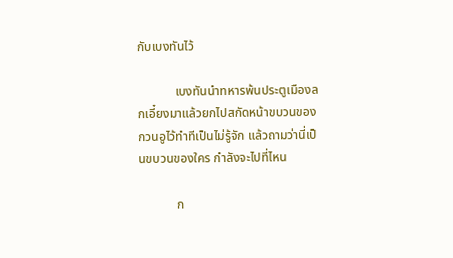กับเบงทันไว้

            เบงทันนำทหารพ้นประตูเมืองลกเอี๋ยงมาแล้วยกไปสกัดหน้าขบวนของกวนอูไว้ทำทีเป็นไม่รู้จัก แล้วถามว่านี่เป็นขบวนของใคร กำลังจะไปที่ไหน

            ก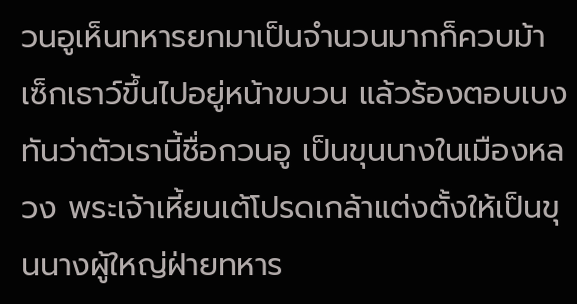วนอูเห็นทหารยกมาเป็นจำนวนมากก็ควบม้าเซ็กเธาว์ขึ้นไปอยู่หน้าขบวน แล้วร้องตอบเบงทันว่าตัวเรานี้ชื่อกวนอู เป็นขุนนางในเมืองหลวง พระเจ้าเหี้ยนเต้โปรดเกล้าแต่งตั้งให้เป็นขุนนางผู้ใหญ่ฝ่ายทหาร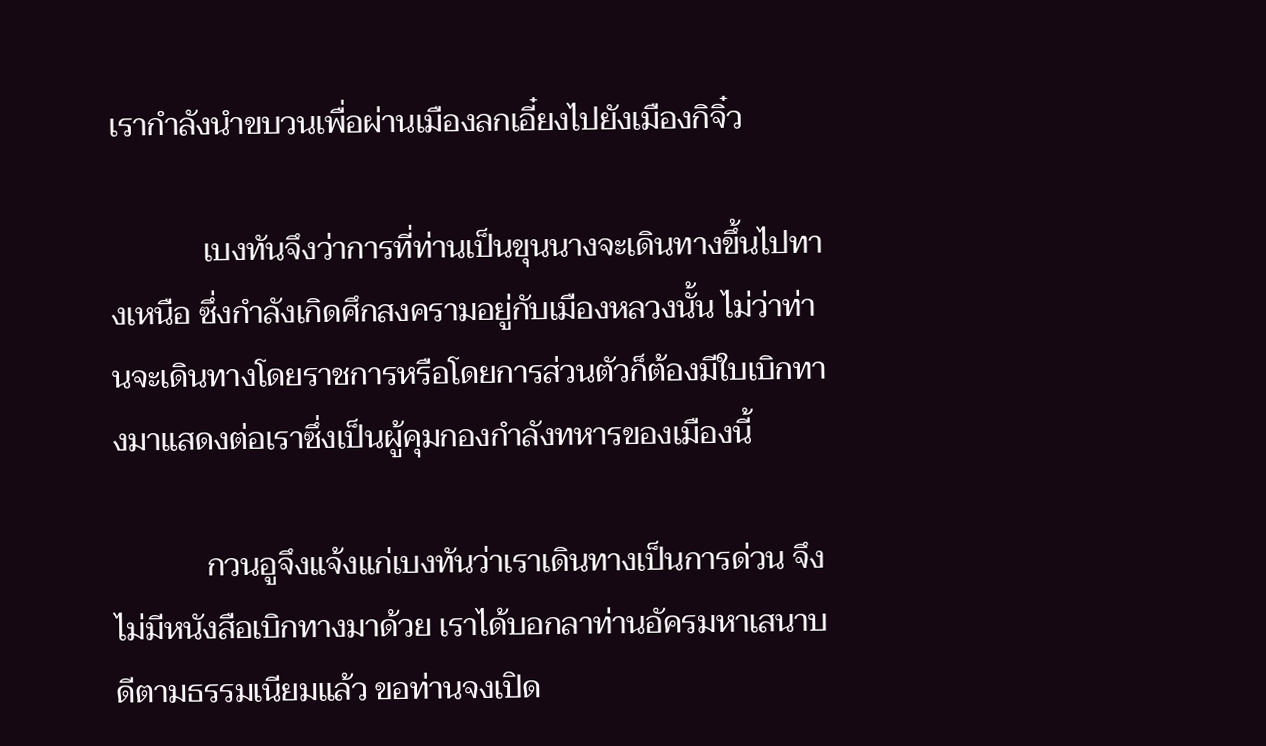เรากำลังนำขบวนเพื่อผ่านเมืองลกเอี๋ยงไปยังเมืองกิจิ๋ว

            เบงทันจึงว่าการที่ท่านเป็นขุนนางจะเดินทางขึ้นไปทางเหนือ ซึ่งกำลังเกิดศึกสงครามอยู่กับเมืองหลวงนั้น ไม่ว่าท่านจะเดินทางโดยราชการหรือโดยการส่วนตัวก็ต้องมีใบเบิกทางมาแสดงต่อเราซึ่งเป็นผู้คุมกองกำลังทหารของเมืองนี้

            กวนอูจึงแจ้งแก่เบงทันว่าเราเดินทางเป็นการด่วน จึงไม่มีหนังสือเบิกทางมาด้วย เราได้บอกลาท่านอัครมหาเสนาบดีตามธรรมเนียมแล้ว ขอท่านจงเปิด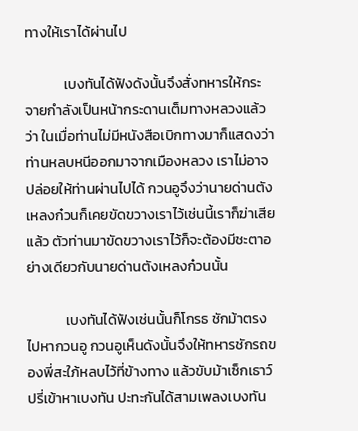ทางให้เราได้ผ่านไป

            เบงทันได้ฟังดังนั้นจึงสั่งทหารให้กระจายกำลังเป็นหน้ากระดานเต็มทางหลวงแล้วว่า ในเมื่อท่านไม่มีหนังสือเบิกทางมาก็แสดงว่าท่านหลบหนีออกมาจากเมืองหลวง เราไม่อาจปล่อยให้ท่านผ่านไปได้ กวนอูจึงว่านายด่านตังเหลงก๋วนก็เคยขัดขวางเราไว้เช่นนี้เราก็ฆ่าเสียแล้ว ตัวท่านมาขัดขวางเราไว้ก็จะต้องมีชะตาอย่างเดียวกับนายด่านตังเหลงก๋วนนั้น

            เบงทันได้ฟังเช่นนั้นก็โกรธ ชักม้าตรงไปหากวนอู กวนอูเห็นดังนั้นจึงให้ทหารชักรถของพี่สะใภ้หลบไว้ที่ข้างทาง แล้วขับม้าเซ็กเธาว์ปรี่เข้าหาเบงทัน ปะทะกันได้สามเพลงเบงทัน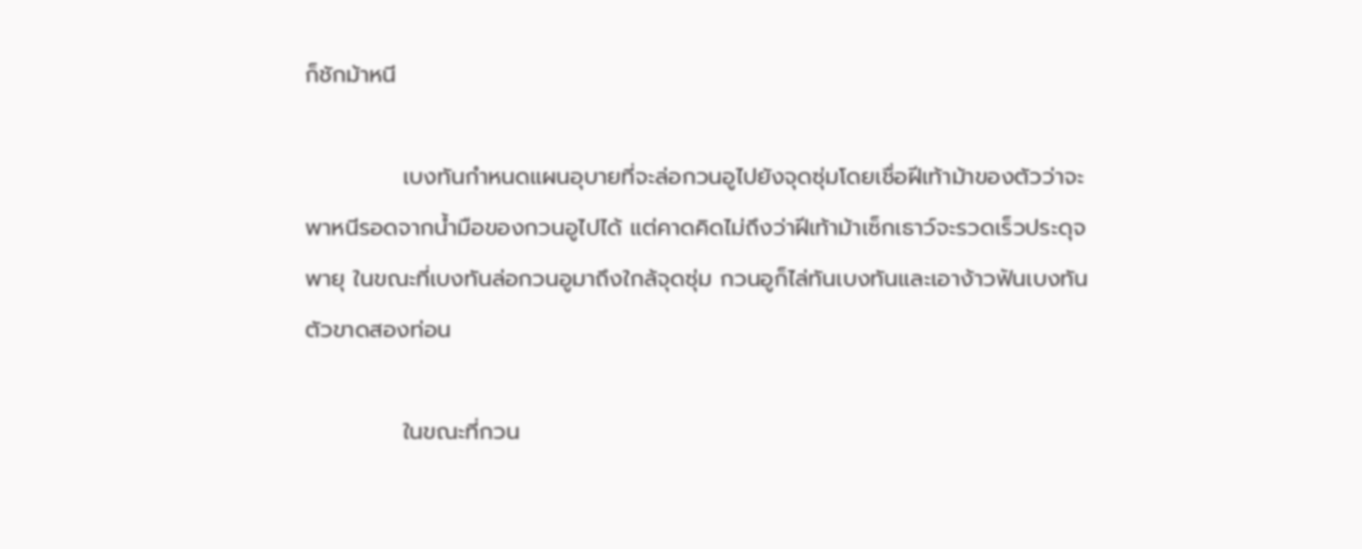ก็ชักม้าหนี

            เบงทันกำหนดแผนอุบายที่จะล่อกวนอูไปยังจุดซุ่มโดยเชื่อฝีเท้าม้าของตัวว่าจะพาหนีรอดจากน้ำมือของกวนอูไปได้ แต่คาดคิดไม่ถึงว่าฝีเท้าม้าเซ็กเธาว์จะรวดเร็วประดุจพายุ ในขณะที่เบงทันล่อกวนอูมาถึงใกล้จุดซุ่ม กวนอูก็ไล่ทันเบงทันและเอาง้าวฟันเบงทันตัวขาดสองท่อน

            ในขณะที่กวน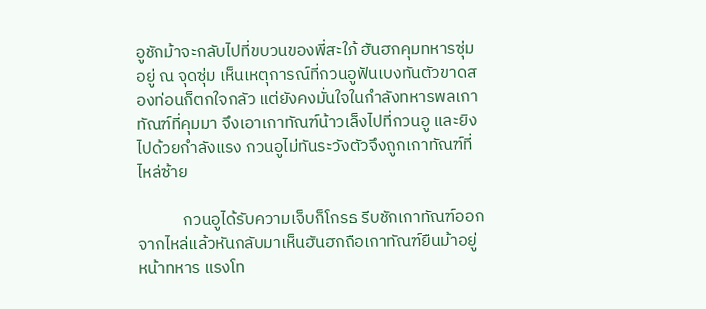อูชักม้าจะกลับไปที่ขบวนของพี่สะใภ้ ฮันฮกคุมทหารซุ่มอยู่ ณ จุดซุ่ม เห็นเหตุการณ์ที่กวนอูฟันเบงทันตัวขาดสองท่อนก็ตกใจกลัว แต่ยังคงมั่นใจในกำลังทหารพลเกาทัณฑ์ที่คุมมา จึงเอาเกาทัณฑ์น้าวเล็งไปที่กวนอู และยิงไปด้วยกำลังแรง กวนอูไม่ทันระวังตัวจึงถูกเกาทัณฑ์ที่ไหล่ซ้าย

            กวนอูได้รับความเจ็บก็โกรธ รีบชักเกาทัณฑ์ออกจากไหล่แล้วหันกลับมาเห็นฮันฮกถือเกาทัณฑ์ยืนม้าอยู่หน้าทหาร แรงโท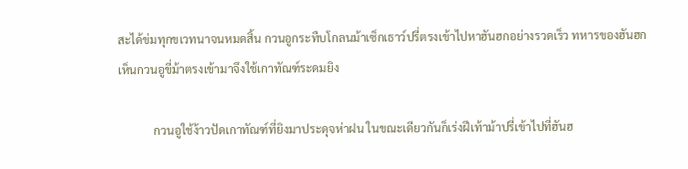สะได้ข่มทุกขเวทนาจนหมดสิ้น กวนอูกระทืบโกลนม้าเซ็กเธาว์ปรี่ตรงเข้าไปหาฮันฮกอย่างรวดเร็ว ทหารของฮันฮกเห็นกวนอูขี่ม้าตรงเข้ามาจึงใช้เกาทัณฑ์ระดมยิง

            กวนอูใช้ง้าวปัดเกาทัณฑ์ที่ยิงมาประดุจห่าฝน ในขณะเดียวกันก็เร่งฝีเท้าม้าปรี่เข้าไปที่ฮันฮ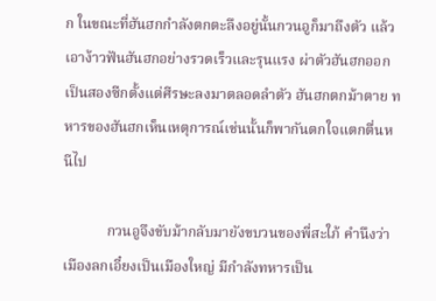ก ในขณะที่ฮันฮกกำลังตกตะลึงอยู่นั้นกวนอูก็มาถึงตัว แล้วเอาง้าวฟันฮันฮกอย่างรวดเร็วและรุนแรง ผ่าตัวฮันฮกออกเป็นสองซีกตั้งแต่ศีรษะลงมาตลอดลำตัว ฮันฮกตกม้าตาย ทหารของฮันฮกเห็นเหตุการณ์เช่นนั้นก็พากันตกใจแตกตื่นหนีไป

            กวนอูจึงขับม้ากลับมายังขบวนของพี่สะใภ้ คำนึงว่าเมืองลกเอี๋ยงเป็นเมืองใหญ่ มีกำลังทหารเป็น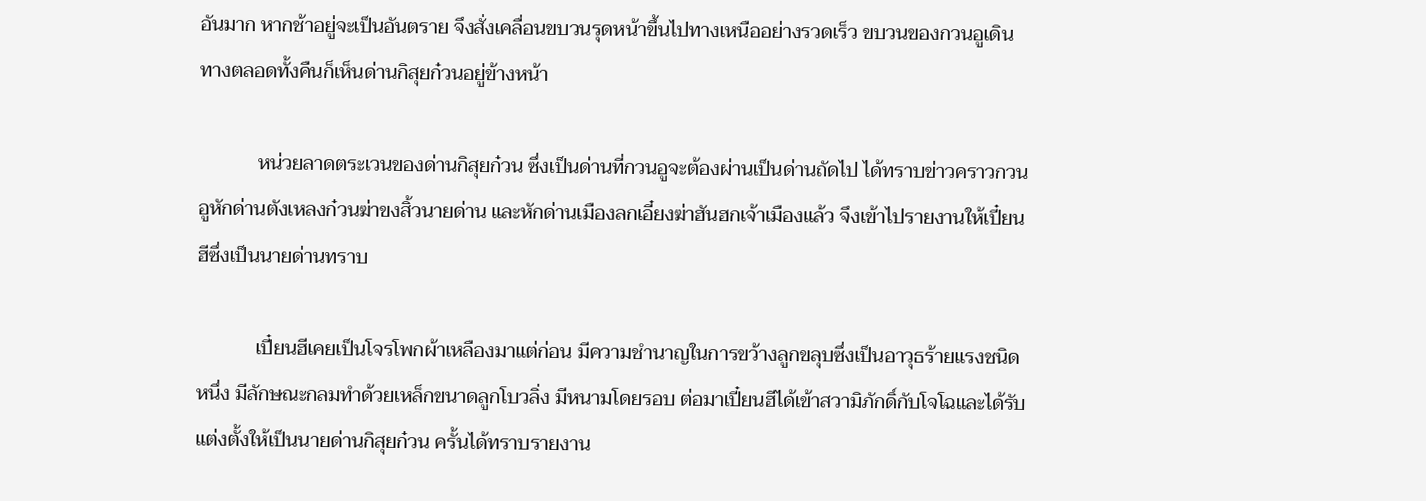อันมาก หากช้าอยู่จะเป็นอันตราย จึงสั่งเคลื่อนขบวนรุดหน้าขึ้นไปทางเหนืออย่างรวดเร็ว ขบวนของกวนอูเดินทางตลอดทั้งคืนก็เห็นด่านกิสุยก๋วนอยู่ข้างหน้า

            หน่วยลาดตระเวนของด่านกิสุยก๋วน ซึ่งเป็นด่านที่กวนอูจะต้องผ่านเป็นด่านถัดไป ได้ทราบข่าวคราวกวนอูหักด่านตังเหลงก๋วนฆ่าขงสิ้วนายด่าน และหักด่านเมืองลกเอี๋ยงฆ่าฮันฮกเจ้าเมืองแล้ว จึงเข้าไปรายงานให้เปี๋ยนฮีซึ่งเป็นนายด่านทราบ

            เปี๋ยนฮีเคยเป็นโจรโพกผ้าเหลืองมาแต่ก่อน มีความชำนาญในการขว้างลูกขลุบซึ่งเป็นอาวุธร้ายแรงชนิดหนึ่ง มีลักษณะกลมทำด้วยเหล็กขนาดลูกโบวลิ่ง มีหนามโดยรอบ ต่อมาเปี๋ยนฮีได้เข้าสวามิภักดิ์กับโจโฉและได้รับแต่งตั้งให้เป็นนายด่านกิสุยก๋วน ครั้นได้ทราบรายงาน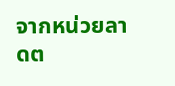จากหน่วยลาดต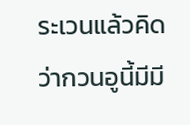ระเวนแล้วคิดว่ากวนอูนี้มีมี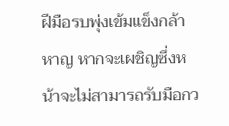ฝีมือรบพุ่งเข้มแข็งกล้าหาญ หากจะเผชิญซึ่งหน้าจะไม่สามารถรับมือกว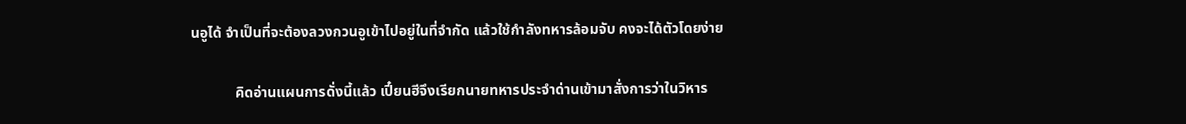นอูได้ จำเป็นที่จะต้องลวงกวนอูเข้าไปอยู่ในที่จำกัด แล้วใช้กำลังทหารล้อมจับ คงจะได้ตัวโดยง่าย

            คิดอ่านแผนการดั่งนี้แล้ว เปี๋ยนฮีจึงเรียกนายทหารประจำด่านเข้ามาสั่งการว่าในวิหาร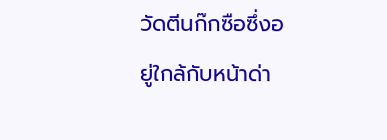วัดตีนก๊กซือซึ่งอยู่ใกล้กับหน้าด่า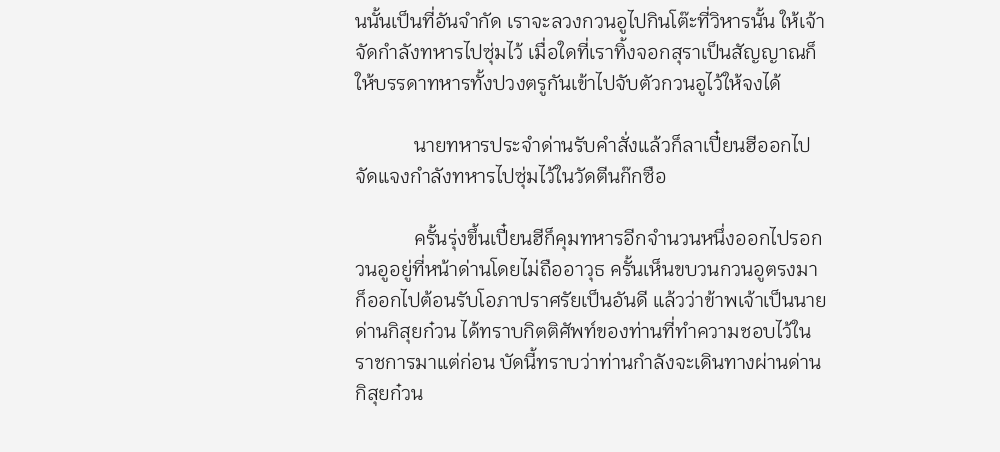นนั้นเป็นที่อันจำกัด เราจะลวงกวนอูไปกินโต๊ะที่วิหารนั้น ให้เจ้าจัดกำลังทหารไปซุ่มไว้ เมื่อใดที่เราทิ้งจอกสุราเป็นสัญญาณก็ให้บรรดาทหารทั้งปวงตรูกันเข้าไปจับตัวกวนอูไว้ให้จงได้

            นายทหารประจำด่านรับคำสั่งแล้วก็ลาเปี๋ยนฮีออกไปจัดแจงกำลังทหารไปซุ่มไว้ในวัดตีนก๊กซือ

            ครั้นรุ่งขึ้นเปี๋ยนฮีก็คุมทหารอีกจำนวนหนึ่งออกไปรอกวนอูอยู่ที่หน้าด่านโดยไม่ถืออาวุธ ครั้นเห็นขบวนกวนอูตรงมาก็ออกไปต้อนรับโอภาปราศรัยเป็นอันดี แล้วว่าข้าพเจ้าเป็นนายด่านกิสุยก๋วน ได้ทราบกิตติศัพท์ของท่านที่ทำความชอบไว้ในราชการมาแต่ก่อน บัดนี้ทราบว่าท่านกำลังจะเดินทางผ่านด่านกิสุยก๋วน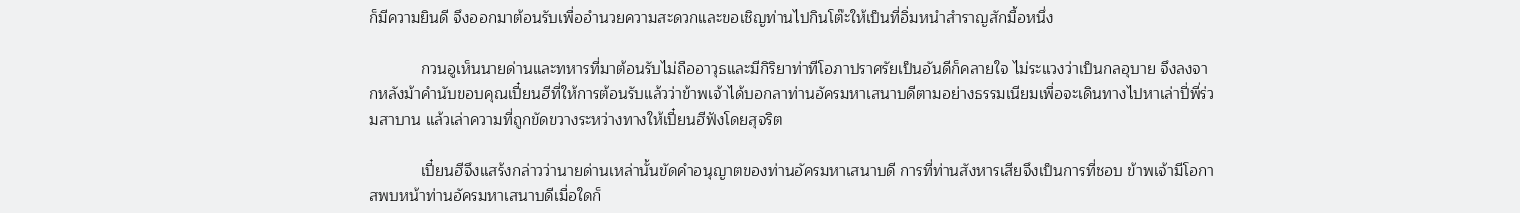ก็มีความยินดี จึงออกมาต้อนรับเพื่ออำนวยความสะดวกและขอเชิญท่านไปกินโต๊ะให้เป็นที่อิ่มหนำสำราญสักมื้อหนึ่ง

            กวนอูเห็นนายด่านและทหารที่มาต้อนรับไม่ถืออาวุธและมีกิริยาท่าทีโอภาปราศรัยเป็นอันดีก็คลายใจ ไม่ระแวงว่าเป็นกลอุบาย จึงลงจากหลังม้าคำนับขอบคุณเปี๋ยนฮีที่ให้การต้อนรับแล้วว่าข้าพเจ้าได้บอกลาท่านอัครมหาเสนาบดีตามอย่างธรรมเนียมเพื่อจะเดินทางไปหาเล่าปี่พี่ร่วมสาบาน แล้วเล่าความที่ถูกขัดขวางระหว่างทางให้เปี๋ยนฮีฟังโดยสุจริต

            เปี๋ยนฮีจึงแสร้งกล่าวว่านายด่านเหล่านั้นขัดคำอนุญาตของท่านอัครมหาเสนาบดี การที่ท่านสังหารเสียจึงเป็นการที่ชอบ ข้าพเจ้ามีโอกาสพบหน้าท่านอัครมหาเสนาบดีเมื่อใดก็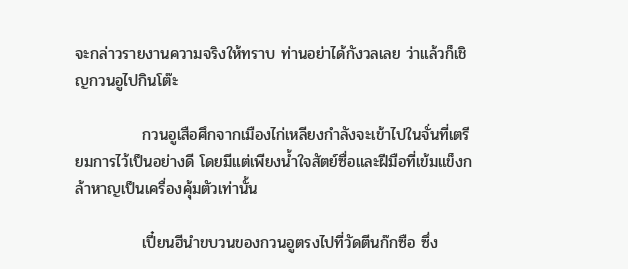จะกล่าวรายงานความจริงให้ทราบ ท่านอย่าได้กังวลเลย ว่าแล้วก็เชิญกวนอูไปกินโต๊ะ

            กวนอูเสือศึกจากเมืองไก่เหลียงกำลังจะเข้าไปในจั่นที่เตรียมการไว้เป็นอย่างดี โดยมีแต่เพียงน้ำใจสัตย์ซื่อและฝีมือที่เข้มแข็งกล้าหาญเป็นเครื่องคุ้มตัวเท่านั้น

            เปี๋ยนฮีนำขบวนของกวนอูตรงไปที่วัดตีนก๊กซือ ซึ่ง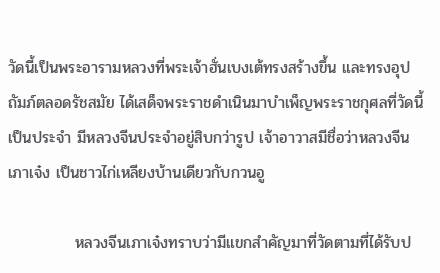วัดนี้เป็นพระอารามหลวงที่พระเจ้าฮั่นเบงเต้ทรงสร้างขึ้น และทรงอุปถัมภ์ตลอดรัชสมัย ได้เสด็จพระราชดำเนินมาบำเพ็ญพระราชกุศลที่วัดนี้เป็นประจำ มีหลวงจีนประจำอยู่สิบกว่ารูป เจ้าอาวาสมีชื่อว่าหลวงจีนเภาเจ๋ง เป็นชาวไก่เหลียงบ้านเดียวกับกวนอู

            หลวงจีนเภาเจ๋งทราบว่ามีแขกสำคัญมาที่วัดตามที่ได้รับป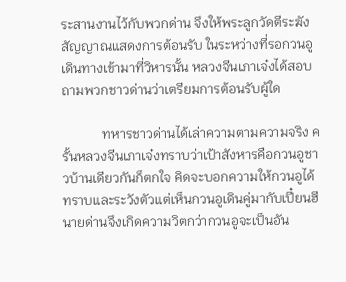ระสานงานไว้กับพวกด่าน จึงให้พระลูกวัดตีระฆังสัญญาณแสดงการต้อนรับ ในระหว่างที่รอกวนอูเดินทางเข้ามาที่วิหารนั้น หลวงจีนเภาเจ๋งได้สอบถามพวกชาวด่านว่าเตรียมการต้อนรับผู้ใด

            ทหารชาวด่านได้เล่าความตามความจริง ครั้นหลวงจีนเภาเจ๋งทราบว่าเป้าสังหารคือกวนอูชาวบ้านเดียวกันก็ตกใจ คิดจะบอกความให้กวนอูได้ทราบและระวังตัวแต่เห็นกวนอูเดินคู่มากับเปี๋ยนฮีนายด่านจึงเกิดความวิตกว่ากวนอูจะเป็นอัน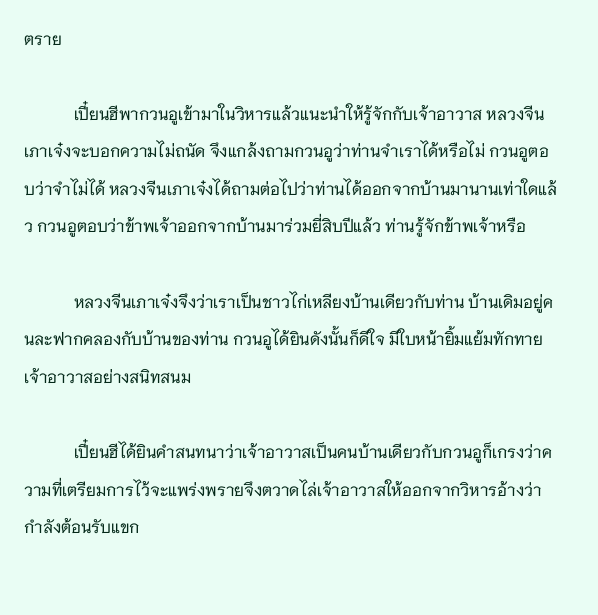ตราย

            เปี๋ยนฮีพากวนอูเข้ามาในวิหารแล้วแนะนำให้รู้จักกับเจ้าอาวาส หลวงจีนเภาเจ๋งจะบอกความไม่ถนัด จึงแกล้งถามกวนอูว่าท่านจำเราได้หรือไม่ กวนอูตอบว่าจำไม่ได้ หลวงจีนเภาเจ๋งได้ถามต่อไปว่าท่านได้ออกจากบ้านมานานเท่าใดแล้ว กวนอูตอบว่าข้าพเจ้าออกจากบ้านมาร่วมยี่สิบปีแล้ว ท่านรู้จักข้าพเจ้าหรือ

            หลวงจีนเภาเจ๋งจึงว่าเราเป็นชาวไก่เหลียงบ้านเดียวกับท่าน บ้านเดิมอยู่คนละฟากคลองกับบ้านของท่าน กวนอูได้ยินดังนั้นก็ดีใจ มีใบหน้ายิ้มแย้มทักทายเจ้าอาวาสอย่างสนิทสนม

            เปี๋ยนฮีได้ยินคำสนทนาว่าเจ้าอาวาสเป็นคนบ้านเดียวกับกวนอูก็เกรงว่าความที่เตรียมการไว้จะแพร่งพรายจึงตวาดไล่เจ้าอาวาสให้ออกจากวิหารอ้างว่ากำลังต้อนรับแขก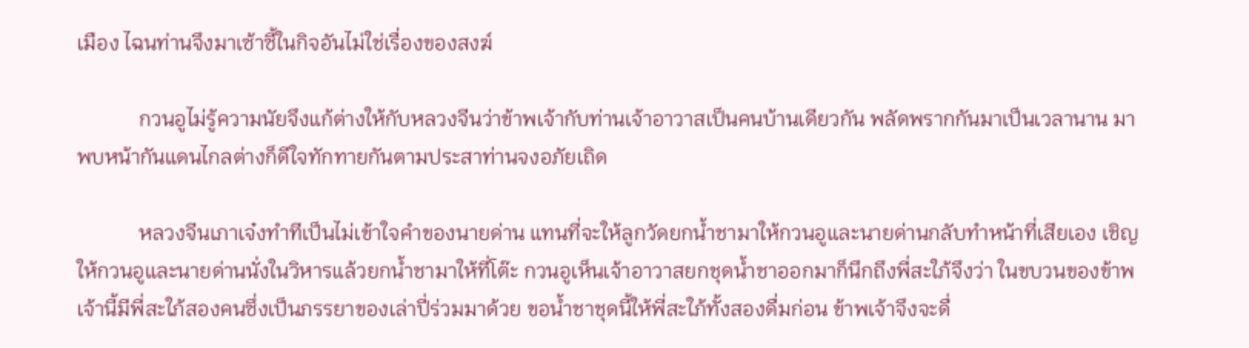เมือง ไฉนท่านจึงมาเซ้าซี้ในกิจอันไม่ใช่เรื่องของสงฆ์

            กวนอูไม่รู้ความนัยจึงแก้ต่างให้กับหลวงจีนว่าข้าพเจ้ากับท่านเจ้าอาวาสเป็นคนบ้านเดียวกัน พลัดพรากกันมาเป็นเวลานาน มาพบหน้ากันแดนไกลต่างก็ดีใจทักทายกันตามประสาท่านจงอภัยเถิด

            หลวงจีนเภาเจ๋งทำทีเป็นไม่เข้าใจคำของนายด่าน แทนที่จะให้ลูกวัดยกน้ำชามาให้กวนอูและนายด่านกลับทำหน้าที่เสียเอง เชิญให้กวนอูและนายด่านนั่งในวิหารแล้วยกน้ำชามาให้ที่โต๊ะ กวนอูเห็นเจ้าอาวาสยกชุดน้ำชาออกมาก็นึกถึงพี่สะใภ้จึงว่า ในขบวนของข้าพเจ้านี้มีพี่สะใภ้สองคนซึ่งเป็นภรรยาของเล่าปี่ร่วมมาด้วย ขอน้ำชาชุดนี้ให้พี่สะใภ้ทั้งสองดื่มก่อน ข้าพเจ้าจึงจะดื่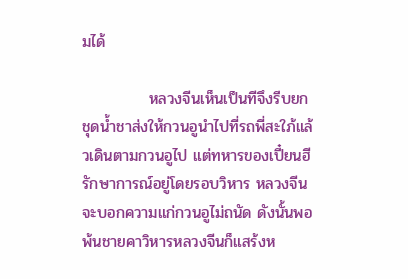มได้

            หลวงจีนเห็นเป็นทีจึงรีบยกชุดน้ำชาส่งให้กวนอูนำไปที่รถพี่สะใภ้แล้วเดินตามกวนอูไป แต่ทหารของเปี๋ยนฮีรักษาการณ์อยู่โดยรอบวิหาร หลวงจีนจะบอกความแก่กวนอูไม่ถนัด ดังนั้นพอพ้นชายคาวิหารหลวงจีนก็แสร้งห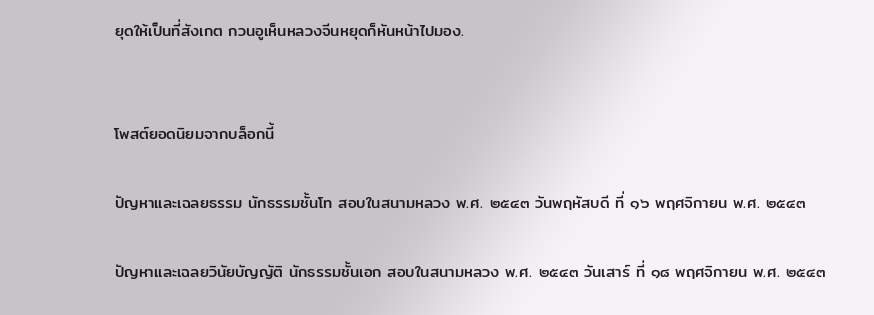ยุดให้เป็นที่สังเกต กวนอูเห็นหลวงจีนหยุดก็หันหน้าไปมอง.


โพสต์ยอดนิยมจากบล็อกนี้

ปัญหาและเฉลยธรรม นักธรรมชั้นโท สอบในสนามหลวง พ.ศ. ๒๕๔๓ วันพฤหัสบดี ที่ ๑๖ พฤศจิกายน พ.ศ. ๒๕๔๓

ปัญหาและเฉลยวินัยบัญญัติ นักธรรมชั้นเอก สอบในสนามหลวง พ.ศ. ๒๕๔๓ วันเสาร์ ที่ ๑๘ พฤศจิกายน พ.ศ. ๒๕๔๓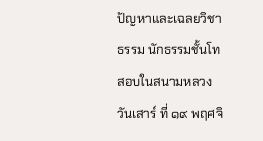ปัญหาและเฉลยวิชาธรรม นักธรรมชั้นโท สอบในสนามหลวง วันเสาร์ ที่ ๑๙ พฤศจิ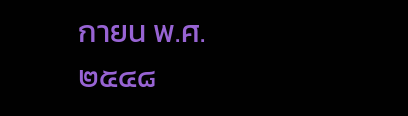กายน พ.ศ. ๒๕๔๘